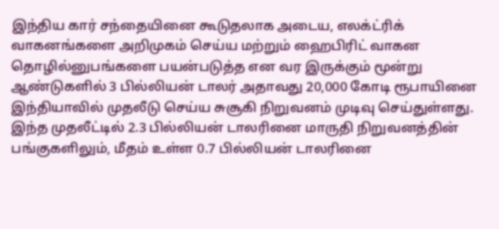இந்திய கார் சந்தையினை கூடுதலாக அடைய, எலக்ட்ரிக் வாகனங்களை அறிமுகம் செய்ய மற்றும் ஹைபிரிட் வாகன தொழில்னுபங்களை பயன்படுத்த என வர இருக்கும் மூன்று ஆண்டுகளில் 3 பில்லியன் டாலர் அதாவது 20,000 கோடி ரூபாயினை இந்தியாவில் முதலீடு செய்ய சுசூகி நிறுவனம் முடிவு செய்துள்ளது.
இந்த முதலீட்டில் 2.3 பில்லியன் டாலரினை மாருதி நிறுவனத்தின் பங்குகளிலும், மீதம் உள்ள 0.7 பில்லியன் டாலரினை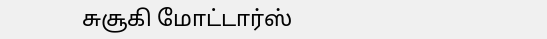சுசூகி மோட்டார்ஸ்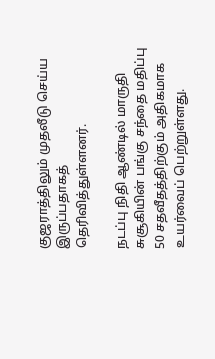குஜராத்திலும் முதலீடு செய்ய இருப்பதாகத் தெரிவித்துள்ளனர்.

நடப்பு நிதி ஆண்டில் மாருதி சுசூகியின் பங்கு சந்தை மதிப்பு 50 சதவீதத்திற்கும் அதிகமாக உயர்வைப் பெற்றுள்ளது.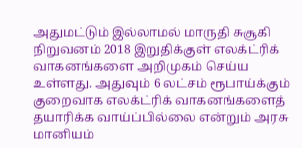அதுமட்டும் இல்லாமல் மாருதி சுசூகி நிறுவனம் 2018 இறுதிக்குள் எலக்ட்ரிக் வாகனங்களை அறிமுகம் செய்ய உள்ளது. அதுவும் 6 லட்சம் ரூபாய்க்கும் குறைவாக எலக்ட்ரிக் வாகனங்களைத் தயாரிக்க வாய்ப்பில்லை என்றும் அரசு மானியம்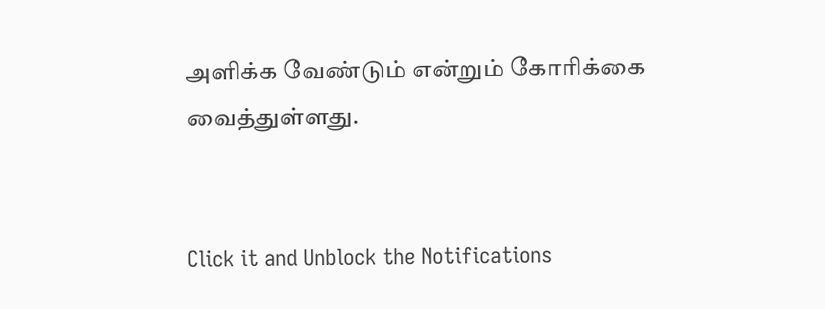அளிக்க வேண்டும் என்றும் கோரிக்கை வைத்துள்ளது.


Click it and Unblock the Notifications